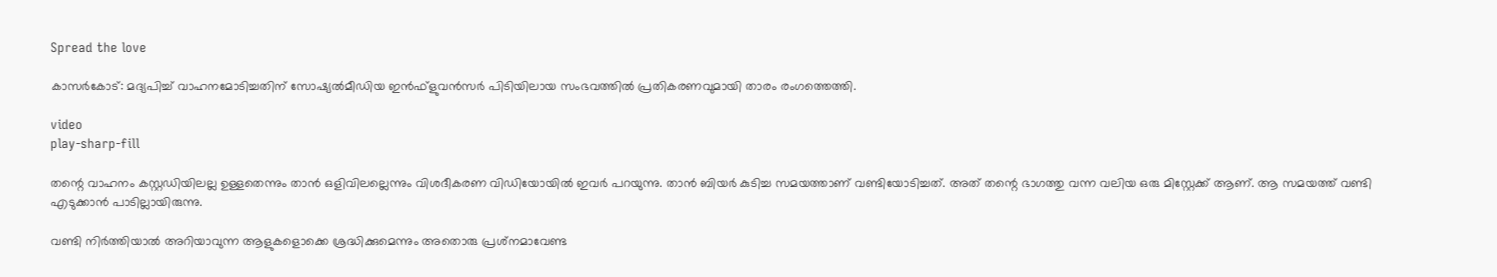Spread the love

കാസർകോട്: മദ്യപിച്ച് വാഹനമോടിച്ചതിന് സോഷ്യൽമീഡിയ ഇൻഫ്‌ളുവൻസർ പിടിയിലായ സംഭവത്തിൽ പ്രതികരണവുമായി താരം രംഗത്തെത്തി.

video
play-sharp-fill

തന്റെ വാഹനം കസ്റ്റഡിയിലല്ല ഉള്ളതെന്നും താന്‍ ഒളിവിലല്ലെന്നും വിശദീകരണ വിഡിയോയില്‍ ഇവര്‍ പറയുന്നു. താന്‍ ബിയര്‍ കുടിച്ച സമയത്താണ് വണ്ടിയോടിച്ചത്. അത് തന്റെ ഭാഗത്തു വന്ന വലിയ ഒരു മിസ്റ്റേക്ക് ആണ്. ആ സമയത്ത് വണ്ടി എടുക്കാന്‍ പാടില്ലായിരുന്നു.

വണ്ടി നിര്‍ത്തിയാല്‍ അറിയാവുന്ന ആളുകളൊക്കെ ശ്രദ്ധിക്കുമെന്നും അതൊരു പ്രശ്‌നമാവേണ്ട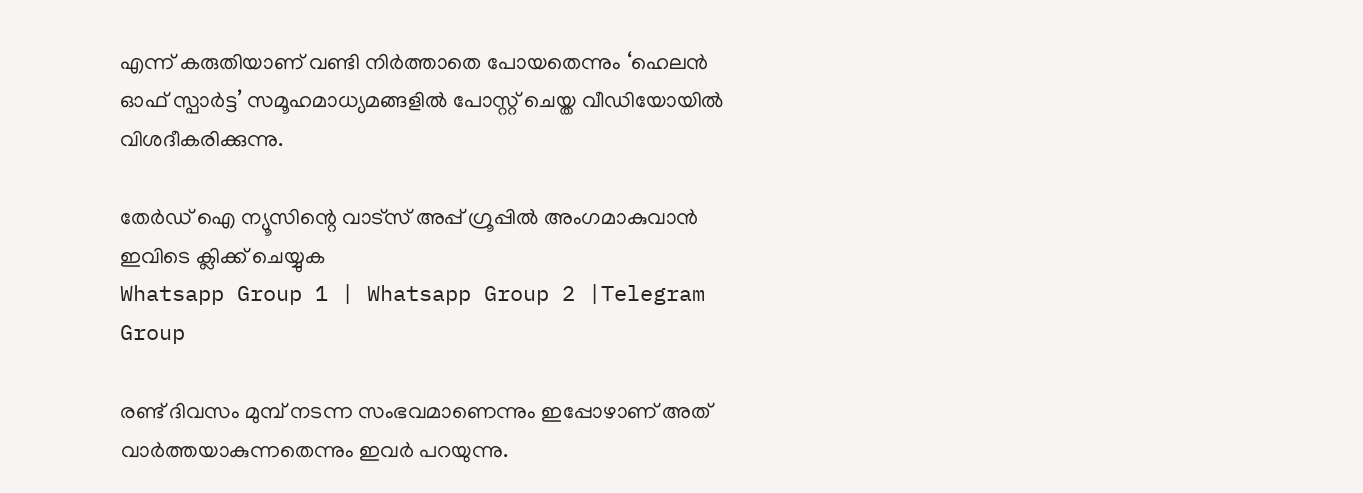എന്ന് കരുതിയാണ് വണ്ടി നിര്‍ത്താതെ പോയതെന്നും ‘ഹെലന്‍ ഓഫ് സ്പാര്‍ട്ട’ സമൂഹമാധ്യമങ്ങളില്‍ പോസ്റ്റ് ചെയ്ത വീഡിയോയില്‍ വിശദീകരിക്കുന്നു.

തേർഡ് ഐ ന്യൂസിന്റെ വാട്സ് അപ്പ് ഗ്രൂപ്പിൽ അംഗമാകുവാൻ ഇവിടെ ക്ലിക്ക് ചെയ്യുക
Whatsapp Group 1 | Whatsapp Group 2 |Telegram Group

രണ്ട് ദിവസം മുമ്പ് നടന്ന സംഭവമാണെന്നും ഇപ്പോഴാണ് അത് വാര്‍ത്തയാകുന്നതെന്നും ഇവര്‍ പറയുന്നു.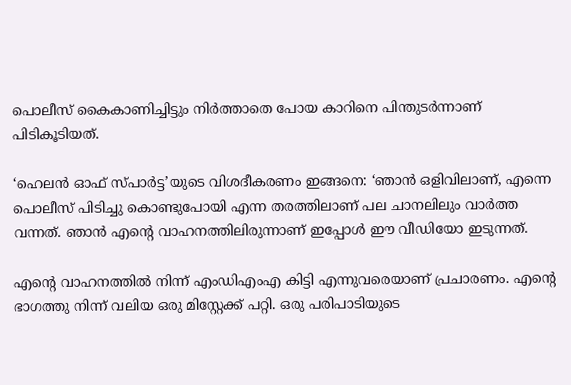പൊലീസ് കൈകാണിച്ചിട്ടും നിര്‍ത്താതെ പോയ കാറിനെ പിന്തുടര്‍ന്നാണ് പിടികൂടിയത്.

‘ഹെലന്‍ ഓഫ് സ്പാര്‍ട്ട’യുടെ വിശദീകരണം ഇങ്ങനെ: ‘ഞാന്‍ ഒളിവിലാണ്, എന്നെ പൊലീസ് പിടിച്ചു കൊണ്ടുപോയി എന്ന തരത്തിലാണ് പല ചാനലിലും വാര്‍ത്ത വന്നത്. ഞാന്‍ എന്റെ വാഹനത്തിലിരുന്നാണ് ഇപ്പോള്‍ ഈ വീഡിയോ ഇടുന്നത്.

എന്റെ വാഹനത്തില്‍ നിന്ന് എംഡിഎംഎ കിട്ടി എന്നുവരെയാണ് പ്രചാരണം. എന്റെ ഭാഗത്തു നിന്ന് വലിയ ഒരു മിസ്റ്റേക്ക് പറ്റി. ഒരു പരിപാടിയുടെ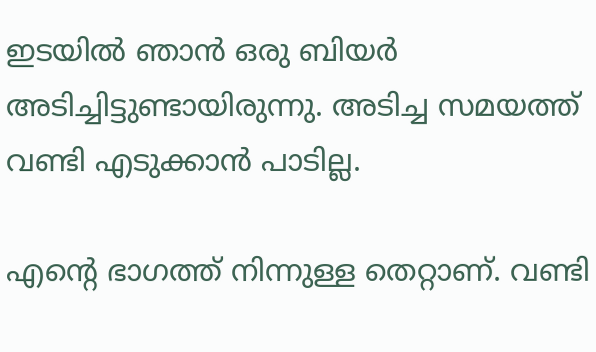ഇടയില്‍ ഞാന്‍ ഒരു ബിയര്‍ അടിച്ചിട്ടുണ്ടായിരുന്നു. അടിച്ച സമയത്ത് വണ്ടി എടുക്കാന്‍ പാടില്ല.

എന്റെ ഭാഗത്ത് നിന്നുള്ള തെറ്റാണ്. വണ്ടി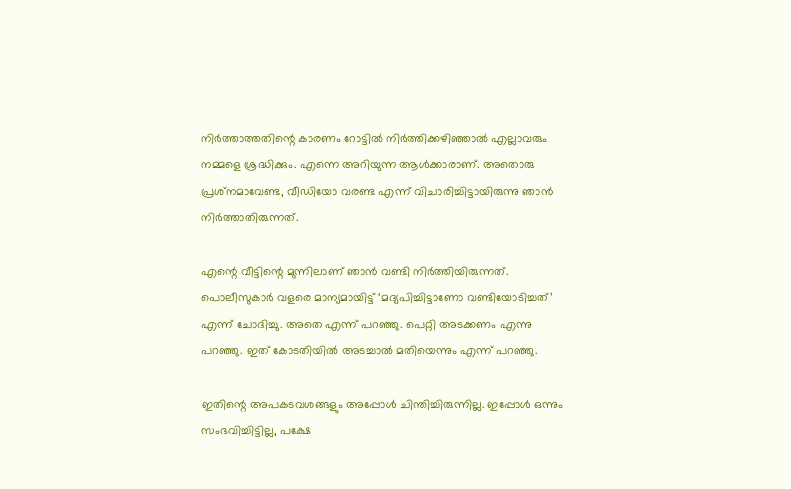നിര്‍ത്താത്തതിന്റെ കാരണം റോട്ടില്‍ നിര്‍ത്തിക്കഴിഞ്ഞാല്‍ എല്ലാവരും നമ്മളെ ശ്രദ്ധിക്കും. എന്നെ അറിയുന്ന ആള്‍ക്കാരാണ്. അതൊരു പ്രശ്‌നമാവേണ്ട, വീഡിയോ വരണ്ട എന്ന് വിചാരിച്ചിട്ടായിരുന്നു ഞാന്‍ നിര്‍ത്താതിരുന്നത്.

എന്റെ വീട്ടിന്റെ മുന്നിലാണ് ഞാന്‍ വണ്ടി നിര്‍ത്തിയിരുന്നത്. പൊലീസുകാര്‍ വളരെ മാന്യമായിട്ട് ‘മദ്യപിച്ചിട്ടാണോ വണ്ടിയോടിച്ചത്’ എന്ന് ചോദിച്ചു. അതെ എന്ന് പറഞ്ഞു. പെറ്റി അടക്കണം എന്നു പറഞ്ഞു. ഇത് കോടതിയില്‍ അടച്ചാല്‍ മതിയെന്നും എന്ന് പറഞ്ഞു.

ഇതിന്റെ അപകടവശങ്ങളും അപ്പോള്‍ ചിന്തിച്ചിരുന്നില്ല. ഇപ്പോള്‍ ഒന്നും സംഭവിച്ചിട്ടില്ല, പക്ഷേ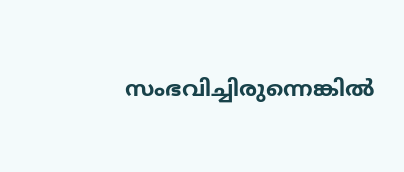സംഭവിച്ചിരുന്നെങ്കില്‍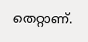തെറ്റാണ്.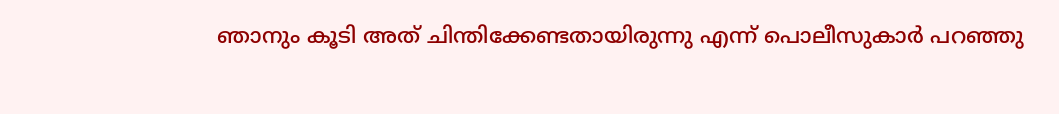ഞാനും കൂടി അത് ചിന്തിക്കേണ്ടതായിരുന്നു എന്ന് പൊലീസുകാർ പറഞ്ഞു